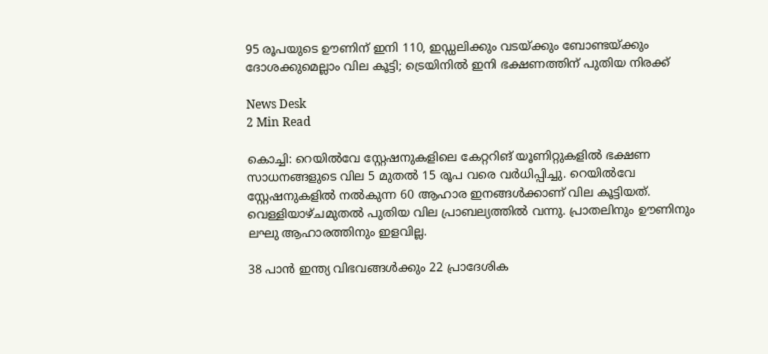95 രൂപയുടെ ഊണിന് ഇനി 110, ഇഡ്ഡലിക്കും വടയ്ക്കും ബോണ്ടയ്ക്കും ദോശക്കുമെല്ലാം വില കൂട്ടി; ട്രെയിനില്‍ ഇനി ഭക്ഷണത്തിന് പുതിയ നിരക്ക്

News Desk
2 Min Read

കൊച്ചി: റെയിൽവേ സ്റ്റേഷനുകളിലെ കേറ്ററിങ് യൂണിറ്റുകളിൽ ഭക്ഷണ സാധനങ്ങളുടെ വില 5 മുതൽ 15 രൂപ വരെ വർധിപ്പിച്ചു. റെയിൽവേ സ്റ്റേഷനുകളിൽ നൽകുന്ന 60 ആഹാര ഇനങ്ങൾക്കാണ് വില കൂട്ടിയത്. വെള്ളിയാഴ്ചമുതൽ പുതിയ വില പ്രാബല്യത്തിൽ വന്നു. പ്രാതലിനും ഊണിനും ലഘു ആഹാരത്തിനും ഇളവില്ല.

38 പാൻ ഇന്ത്യ വിഭവങ്ങൾക്കും 22 പ്രാദേശിക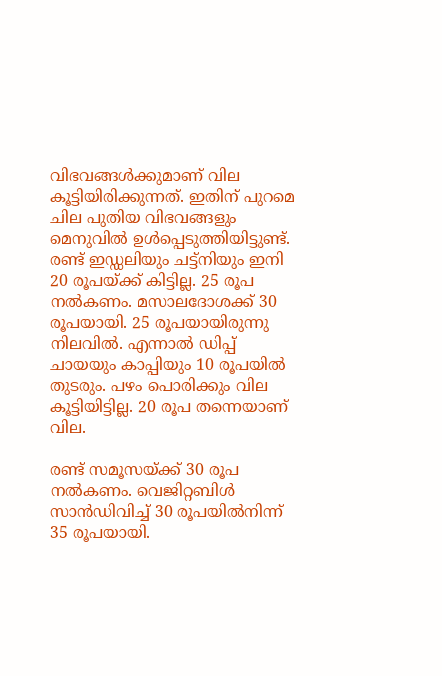വിഭവങ്ങൾക്കുമാണ് വില കൂട്ടിയിരിക്കുന്നത്. ഇതിന് പുറമെ ചില പുതിയ വിഭവങ്ങളും മെനുവിൽ ഉൾപ്പെടുത്തിയിട്ടുണ്ട്. രണ്ട് ഇഡ്ഡലിയും ചട്ട്നിയും ഇനി 20 രൂപയ്ക്ക് കിട്ടില്ല. 25 രൂപ നൽകണം. മസാലദോശക്ക് 30 രൂപയായി. 25 രൂപയായിരുന്നു നിലവിൽ. എന്നാൽ ഡിപ്പ് ചായയും കാപ്പിയും 10 രൂപയിൽ തുടരും. പഴം പൊരിക്കും വില കൂട്ടിയിട്ടില്ല. 20 രൂപ തന്നെയാണ് വില.

രണ്ട് സമൂസയ്ക്ക്‌ 30 രൂപ നൽകണം. വെജിറ്റബിൾ സാൻഡിവിച്ച് 30 രൂപയിൽനിന്ന് 35 രൂപയായി.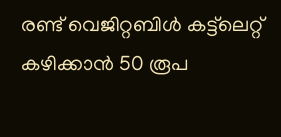രണ്ട് വെജിറ്റബിൾ കട്ട്‌ലെറ്റ് കഴിക്കാൻ 50 രൂപ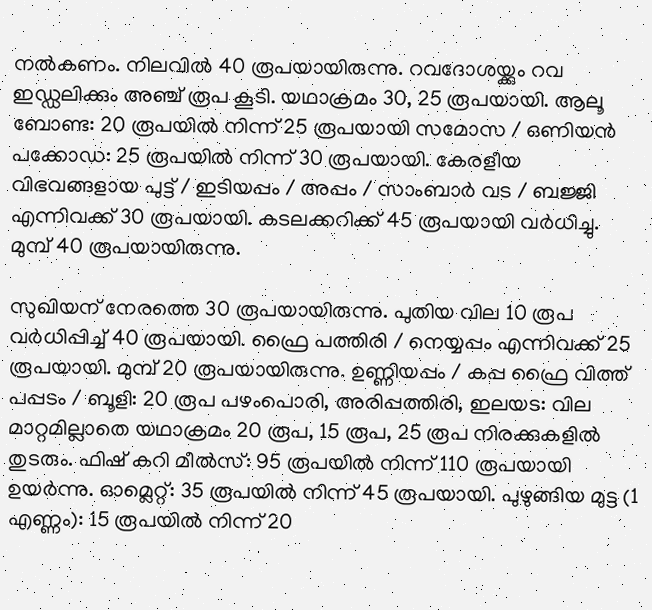നൽകണം. നിലവിൽ 40 രൂപയായിരുന്നു. റവദോശയ്ക്കും റവ ഇഡ്ഡലിക്കും അഞ്ച്‌ രൂപ കൂടി. യഥാക്രമം 30, 25 രൂപയായി. ആലൂ ബോണ്ട: 20 രൂപയിൽ നിന്ന് 25 രൂപയായി സമോസ / ഒണിയൻ പക്കോഡ: 25 രൂപയിൽ നിന്ന് 30 രൂപയായി. കേരളീയ വിഭവങ്ങളായ പുട്ട് / ഇടിയപ്പം / അപ്പം / സാംബാർ വട / ബജ്ജി എന്നിവക്ക് 30 രൂപയായി. കടലക്കറിക്ക് 45 രൂപയായി വർധിച്ചു. മുമ്പ് 40 രൂപയായിരുന്നു.

സുഖിയന് നേരത്തെ 30 രൂപയായിരുന്നു. പുതിയ വില 10 രൂപ വർധിപ്പിച്ച് 40 രൂപയായി. ഫ്രൈ പത്തിരി / നെയ്യപ്പം എന്നിവക്ക് 25 രൂപയായി. മുമ്പ് 20 രൂപയായിരുന്നു. ഉണ്ണിയപ്പം / കപ്പ ഫ്രൈ വിത്ത് പപ്പടം / ബൂളി: 20 രൂപ പഴംപൊരി, അരിപ്പത്തിരി, ഇലയട: വില മാറ്റമില്ലാതെ യഥാക്രമം 20 രൂപ, 15 രൂപ, 25 രൂപ നിരക്കുകളിൽ തുടരും. ഫിഷ് കറി മീൽസ്: 95 രൂപയിൽ നിന്ന് 110 രൂപയായി ഉയർന്നു. ഓമ്ലെറ്റ്: 35 രൂപയിൽ നിന്ന് 45 രൂപയായി. പുഴുങ്ങിയ മുട്ട (1 എണ്ണം): 15 രൂപയിൽ നിന്ന് 20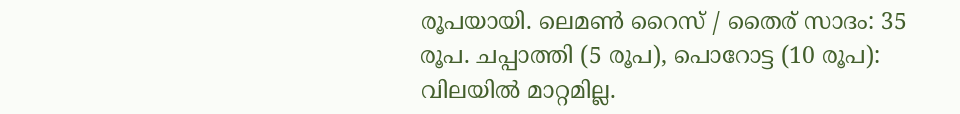രൂപയായി. ലെമൺ റൈസ് / തൈര് സാദം: 35 രൂപ. ചപ്പാത്തി (5 രൂപ), പൊറോട്ട (10 രൂപ): വിലയിൽ മാറ്റമില്ല.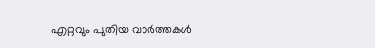എറ്റവും പുതിയ വാർത്തകൾ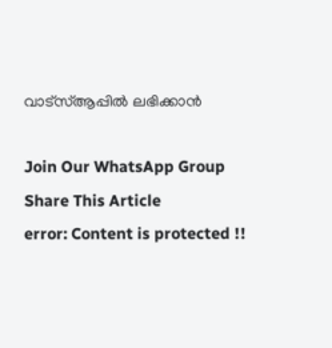വാട്സ്ആപ്പിൽ ലഭിക്കാൻ

Join Our WhatsApp Group
Share This Article
error: Content is protected !!